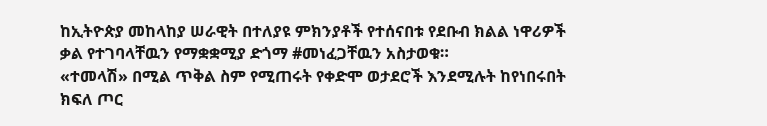ከኢትዮጵያ መከላከያ ሠራዊት በተለያዩ ምክንያቶች የተሰናበቱ የደቡብ ክልል ነዋሪዎች ቃል የተገባላቸዉን የማቋቋሚያ ድጎማ #መነፈጋቸዉን አስታወቁ።
«ተመላሽ» በሚል ጥቅል ስም የሚጠሩት የቀድሞ ወታደሮች እንደሚሉት ከየነበሩበት ክፍለ ጦር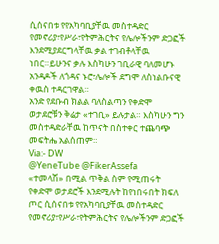ሲሰናበቱ የየአካባቢያቸዉ መስተዳድር የመኖሪያ፣የሥራ፣የትምሕርትና የሌሎችንም ድጋፎች እንደሚያደርግላቸዉ ቃል ተገብቶላቸዉ ነበር።ይሁንና ቃሉ እስካሁን ገቢራዊ ባለመሆኑ አንዳዶች ለጎዳና ኑሮ፣ሌሎች ደግሞ ለስነልቡናዊ ቀዉስ ተዳርገዋል።
አንድ የደቡብ ክልል ባለስልጣን የቀድሞ ወታደሮቹን ቅሬታ «ተገቢ» ይሉታል። እስካሁን ግን መስተዳድራቸዉ ከጥናት በስተቀር ተጨባጭ መፍትሔ አልሰጠም።
Via:- DW
@YeneTube @FikerAssefa
«ተመላሽ» በሚል ጥቅል ስም የሚጠሩት የቀድሞ ወታደሮች እንደሚሉት ከየነበሩበት ክፍለ ጦር ሲሰናበቱ የየአካባቢያቸዉ መስተዳድር የመኖሪያ፣የሥራ፣የትምሕርትና የሌሎችንም ድጋፎች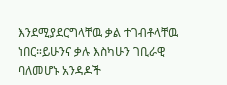እንደሚያደርግላቸዉ ቃል ተገብቶላቸዉ ነበር።ይሁንና ቃሉ እስካሁን ገቢራዊ ባለመሆኑ አንዳዶች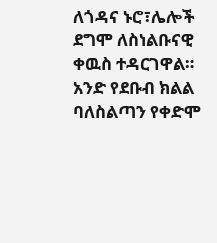ለጎዳና ኑሮ፣ሌሎች ደግሞ ለስነልቡናዊ ቀዉስ ተዳርገዋል።
አንድ የደቡብ ክልል ባለስልጣን የቀድሞ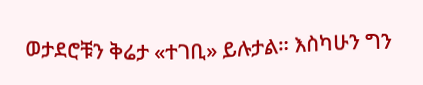ወታደሮቹን ቅሬታ «ተገቢ» ይሉታል። እስካሁን ግን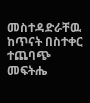መስተዳድራቸዉ ከጥናት በስተቀር ተጨባጭ መፍትሔ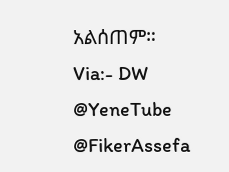አልሰጠም።
Via:- DW
@YeneTube @FikerAssefa